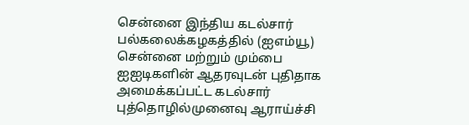சென்னை இந்திய கடல்சார் பல்கலைக்கழகத்தில் (ஐஎம்யூ) சென்னை மற்றும் மும்பை ஐஐடிகளின் ஆதரவுடன் புதிதாக அமைக்கப்பட்ட கடல்சார் புத்தொழில்முனைவு ஆராய்ச்சி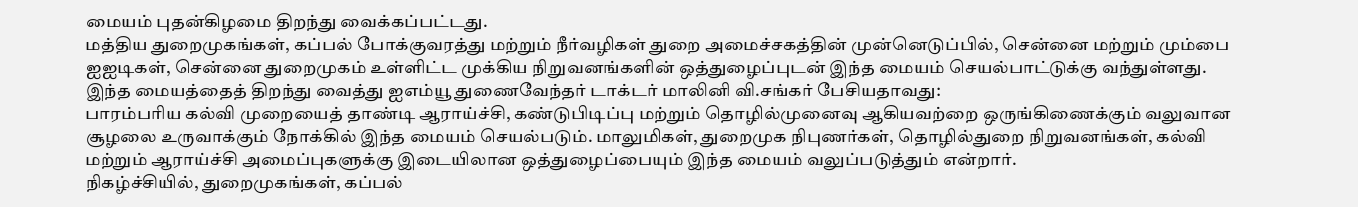மையம் புதன்கிழமை திறந்து வைக்கப்பட்டது.
மத்திய துறைமுகங்கள், கப்பல் போக்குவரத்து மற்றும் நீர்வழிகள் துறை அமைச்சகத்தின் முன்னெடுப்பில், சென்னை மற்றும் மும்பை ஐஐடிகள், சென்னை துறைமுகம் உள்ளிட்ட முக்கிய நிறுவனங்களின் ஒத்துழைப்புடன் இந்த மையம் செயல்பாட்டுக்கு வந்துள்ளது.
இந்த மையத்தைத் திறந்து வைத்து ஐஎம்யூ துணைவேந்தர் டாக்டர் மாலினி வி.சங்கர் பேசியதாவது:
பாரம்பரிய கல்வி முறையைத் தாண்டி ஆராய்ச்சி, கண்டுபிடிப்பு மற்றும் தொழில்முனைவு ஆகியவற்றை ஒருங்கிணைக்கும் வலுவான சூழலை உருவாக்கும் நோக்கில் இந்த மையம் செயல்படும். மாலுமிகள், துறைமுக நிபுணர்கள், தொழில்துறை நிறுவனங்கள், கல்வி மற்றும் ஆராய்ச்சி அமைப்புகளுக்கு இடையிலான ஒத்துழைப்பையும் இந்த மையம் வலுப்படுத்தும் என்றார்.
நிகழ்ச்சியில், துறைமுகங்கள், கப்பல்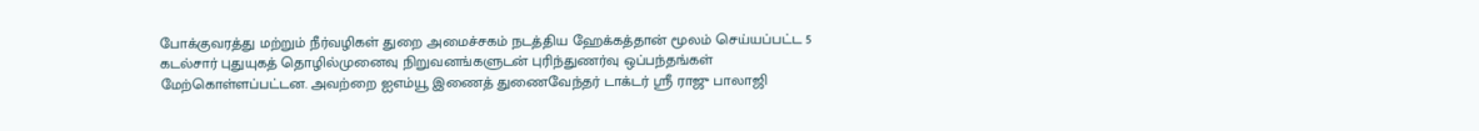போக்குவரத்து மற்றும் நீர்வழிகள் துறை அமைச்சகம் நடத்திய ஹேக்கத்தான் மூலம் செய்யப்பட்ட 5 கடல்சார் புதுயுகத் தொழில்முனைவு நிறுவனங்களுடன் புரிந்துணர்வு ஒப்பந்தங்கள் மேற்கொள்ளப்பட்டன. அவற்றை ஐஎம்யூ இணைத் துணைவேந்தர் டாக்டர் ஸ்ரீ ராஜு பாலாஜி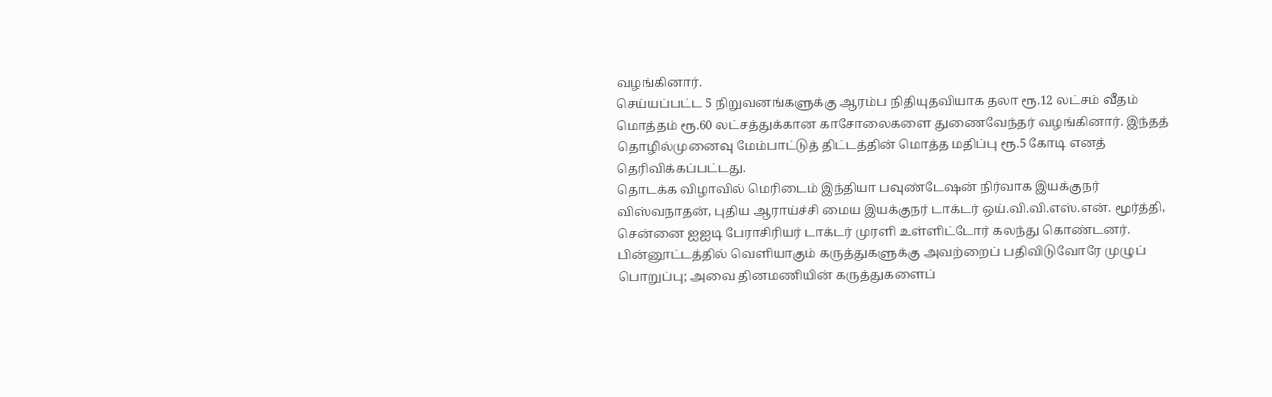வழங்கினார்.
செய்யப்பட்ட 5 நிறுவனங்களுக்கு ஆரம்ப நிதியுதவியாக தலா ரூ.12 லட்சம் வீதம் மொத்தம் ரூ.60 லட்சத்துக்கான காசோலைகளை துணைவேந்தர் வழங்கினார். இந்தத் தொழில்முனைவு மேம்பாட்டுத் திட்டத்தின் மொத்த மதிப்பு ரூ.5 கோடி எனத் தெரிவிக்கப்பட்டது.
தொடக்க விழாவில் மெரிடைம் இந்தியா பவுண்டேஷன் நிர்வாக இயக்குநர் விஸ்வநாதன், புதிய ஆராய்ச்சி மைய இயக்குநர் டாக்டர் ஒய்.வி.வி.எஸ்.என். மூர்த்தி, சென்னை ஐஐடி பேராசிரியர் டாக்டர் முரளி உள்ளிட்டோர் கலந்து கொண்டனர்.
பின்னூட்டத்தில் வெளியாகும் கருத்துகளுக்கு அவற்றைப் பதிவிடுவோரே முழுப் பொறுப்பு; அவை தினமணியின் கருத்துகளைப்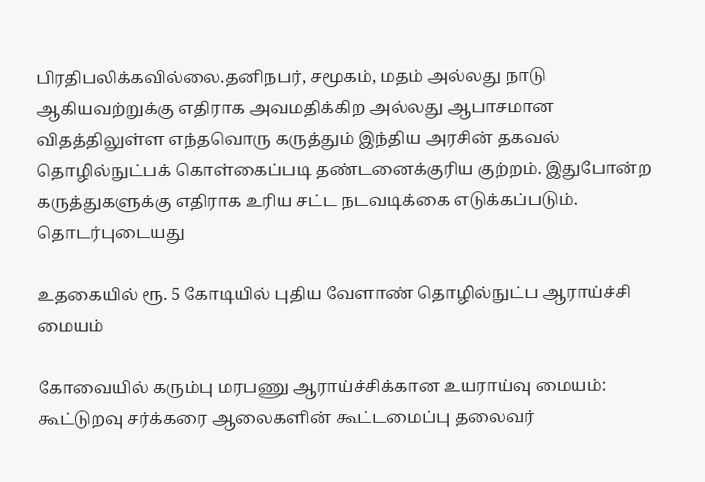பிரதிபலிக்கவில்லை.தனிநபர், சமூகம், மதம் அல்லது நாடு ஆகியவற்றுக்கு எதிராக அவமதிக்கிற அல்லது ஆபாசமான விதத்திலுள்ள எந்தவொரு கருத்தும் இந்திய அரசின் தகவல் தொழில்நுட்பக் கொள்கைப்படி தண்டனைக்குரிய குற்றம். இதுபோன்ற கருத்துகளுக்கு எதிராக உரிய சட்ட நடவடிக்கை எடுக்கப்படும்.
தொடர்புடையது

உதகையில் ரூ. 5 கோடியில் புதிய வேளாண் தொழில்நுட்ப ஆராய்ச்சி மையம்

கோவையில் கரும்பு மரபணு ஆராய்ச்சிக்கான உயராய்வு மையம்: கூட்டுறவு சர்க்கரை ஆலைகளின் கூட்டமைப்பு தலைவர்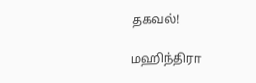தகவல்!

மஹிந்திரா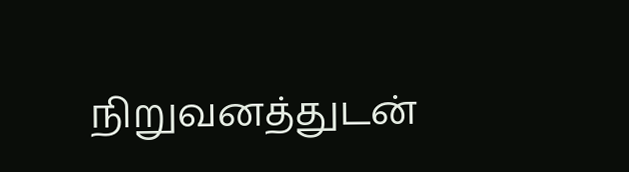நிறுவனத்துடன்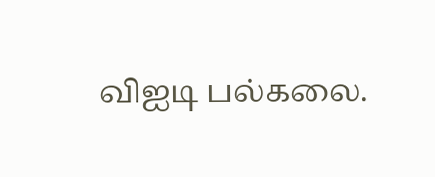விஐடி பல்கலை.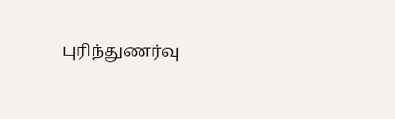புரிந்துணர்வு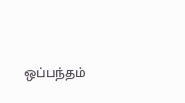ஒப்பந்தம்